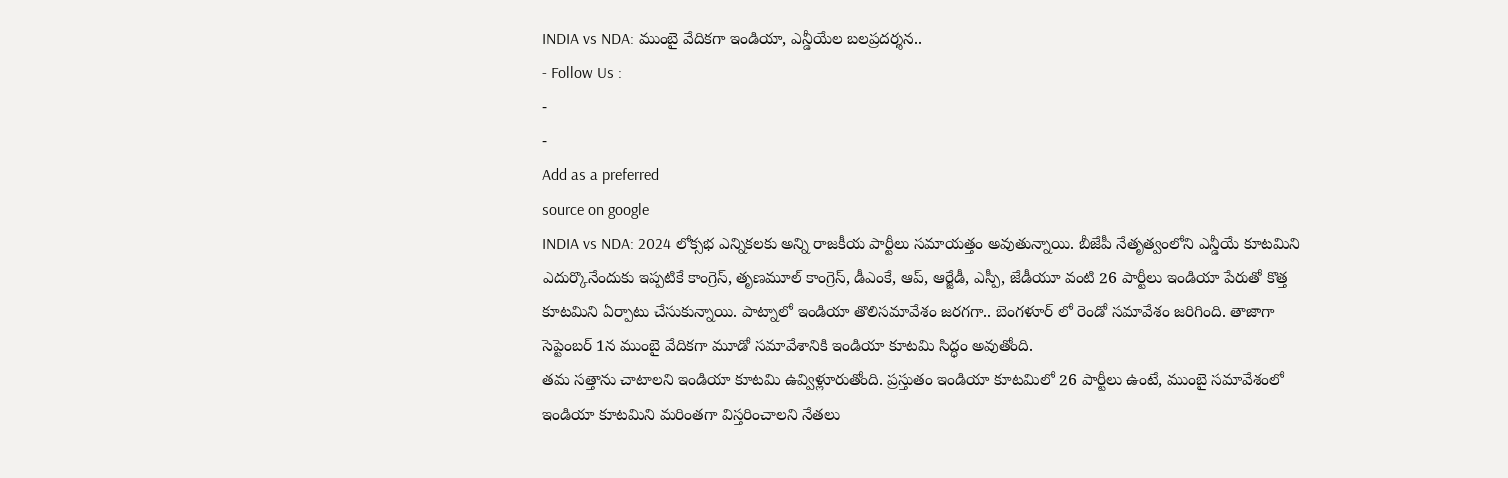INDIA vs NDA: ముంబై వేదికగా ఇండియా, ఎన్డీయేల బలప్రదర్శన..
- Follow Us :
-
-
Add as a preferred
source on google
INDIA vs NDA: 2024 లోక్సభ ఎన్నికలకు అన్ని రాజకీయ పార్టీలు సమాయత్తం అవుతున్నాయి. బీజేపీ నేతృత్వంలోని ఎన్డీయే కూటమిని ఎదుర్కొనేందుకు ఇప్పటికే కాంగ్రెస్, తృణమూల్ కాంగ్రెస్, డీఎంకే, ఆప్, ఆర్జేడీ, ఎస్పీ, జేడీయూ వంటి 26 పార్టీలు ఇండియా పేరుతో కొత్త కూటమిని ఏర్పాటు చేసుకున్నాయి. పాట్నాలో ఇండియా తొలిసమావేశం జరగగా.. బెంగళూర్ లో రెండో సమావేశం జరిగింది. తాజాగా సెప్టెంబర్ 1న ముంబై వేదికగా మూడో సమావేశానికి ఇండియా కూటమి సిద్ధం అవుతోంది.
తమ సత్తాను చాటాలని ఇండియా కూటమి ఉవ్విళ్లూరుతోంది. ప్రస్తుతం ఇండియా కూటమిలో 26 పార్టీలు ఉంటే, ముంబై సమావేశంలో ఇండియా కూటమిని మరింతగా విస్తరించాలని నేతలు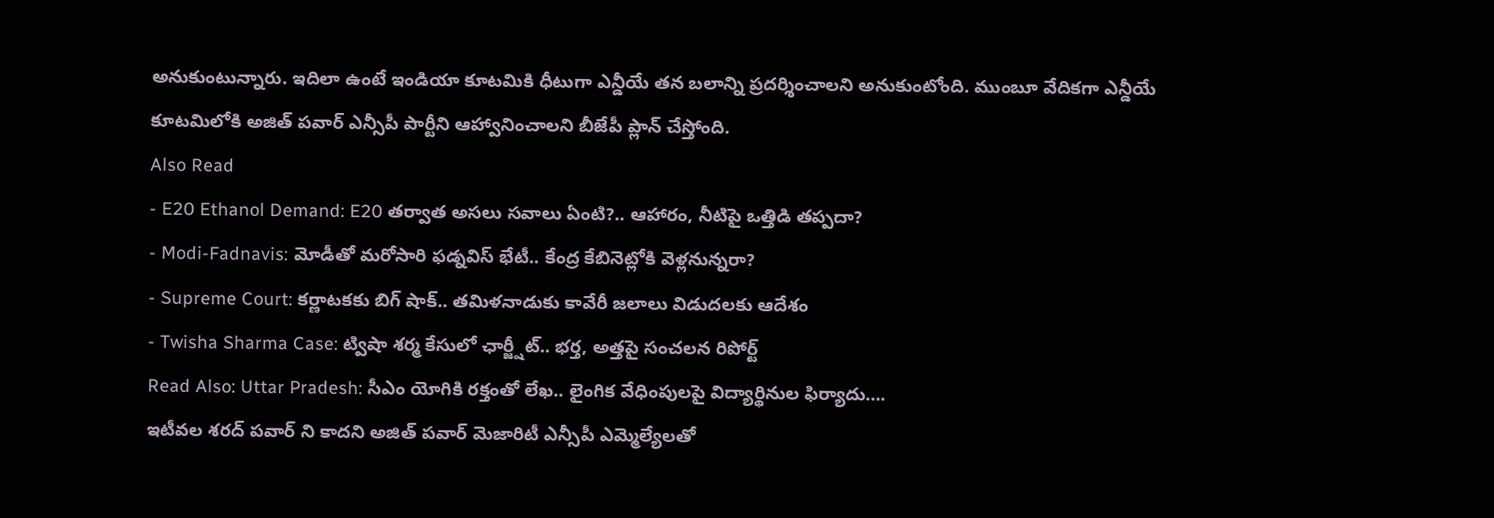అనుకుంటున్నారు. ఇదిలా ఉంటే ఇండియా కూటమికి ధీటుగా ఎన్డీయే తన బలాన్ని ప్రదర్శించాలని అనుకుంటోంది. ముంబూ వేదికగా ఎన్డీయే కూటమిలోకి అజిత్ పవార్ ఎన్సీపీ పార్టీని ఆహ్వానించాలని బీజేపీ ప్లాన్ చేస్తోంది.
Also Read
- E20 Ethanol Demand: E20 తర్వాత అసలు సవాలు ఏంటి?.. ఆహారం, నీటిపై ఒత్తిడి తప్పదా?
- Modi-Fadnavis: మోడీతో మరోసారి ఫడ్నవిస్ భేటీ.. కేంద్ర కేబినెట్లోకి వెళ్లనున్నరా?
- Supreme Court: కర్ణాటకకు బిగ్ షాక్.. తమిళనాడుకు కావేరీ జలాలు విడుదలకు ఆదేశం
- Twisha Sharma Case: ట్విషా శర్మ కేసులో ఛార్జ్షీట్.. భర్త, అత్తపై సంచలన రిపోర్ట్
Read Also: Uttar Pradesh: సీఎం యోగికి రక్తంతో లేఖ.. లైంగిక వేధింపులపై విద్యార్థినుల ఫిర్యాదు….
ఇటీవల శరద్ పవార్ ని కాదని అజిత్ పవార్ మెజారిటీ ఎన్సీపీ ఎమ్మెల్యేలతో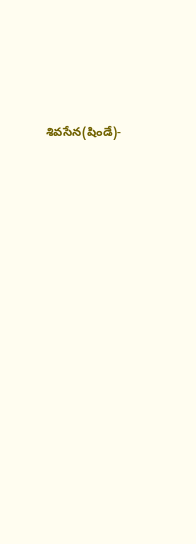శివసేన(షిండే)-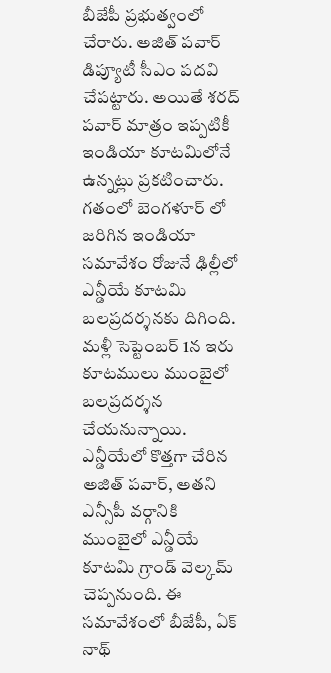బీజేపీ ప్రభుత్వంలో చేరారు. అజిత్ పవార్ డిప్యూటీ సీఎం పదవి చేపట్టారు. అయితే శరద్ పవార్ మాత్రం ఇప్పటికీ ఇండియా కూటమిలోనే ఉన్నట్లు ప్రకటించారు. గతంలో బెంగళూర్ లో జరిగిన ఇండియా సమావేశం రోజునే ఢిల్లీలో ఎన్డీయే కూటమి బలప్రదర్శనకు దిగింది. మళ్లీ సెప్టెంబర్ 1న ఇరు కూటములు ముంబైలో బలప్రదర్శన చేయనున్నాయి.
ఎన్డీయేలో కొత్తగా చేరిన అజిత్ పవార్, అతని ఎన్సీపీ వర్గానికి ముంబైలో ఎన్డీయే కూటమి గ్రాండ్ వెల్కమ్ చెప్పనుంది. ఈ సమావేశంలో బీజేపీ, ఏక్ నాథ్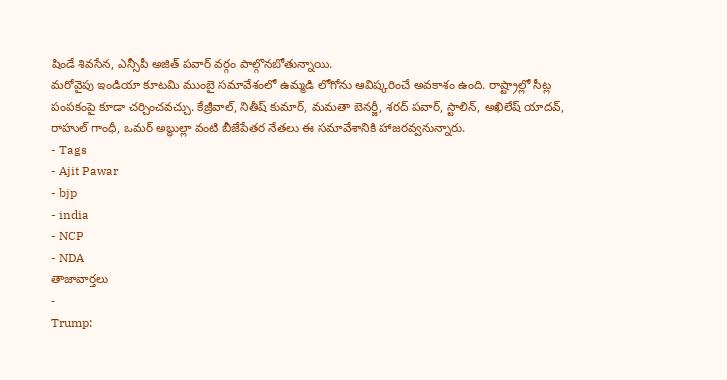షిండే శివసేన, ఎన్సీపీ అజిత్ పవార్ వర్గం పాల్గొనబోతున్నాయి.
మరోవైపు ఇండియా కూటమి ముంబై సమావేశంలో ఉమ్మడి లోగోను ఆవిష్కరించే అవకాశం ఉంది. రాష్ట్రాల్లో సీట్ల పంపకంపై కూడా చర్చించవచ్చు. కేజ్రీవాల్, నితీష్ కుమార్, మమతా బెనర్జీ, శరద్ పవార్, స్టాలిన్, అఖిలేష్ యాదవ్, రాహుల్ గాంధీ, ఒమర్ అబ్ధుల్లా వంటి బీజేపేతర నేతలు ఈ సమావేశానికి హాజరవ్వనున్నారు.
- Tags
- Ajit Pawar
- bjp
- india
- NCP
- NDA
తాజావార్తలు
-
Trump: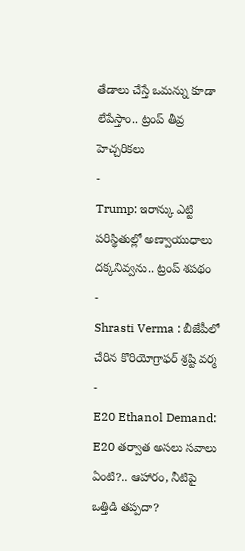తేడాలు చేస్తే ఒమన్ను కూడా లేపేస్తాం.. ట్రంప్ తీవ్ర హెచ్చరికలు
-
Trump: ఇరాన్కు ఎట్టి పరిస్థితుల్లో అణ్వాయుధాలు దక్కనివ్వను.. ట్రంప్ శపథం
-
Shrasti Verma : బీజేపీలో చేరిన కొరియోగ్రాఫర్ శ్రష్టి వర్మ
-
E20 Ethanol Demand: E20 తర్వాత అసలు సవాలు ఏంటి?.. ఆహారం, నీటిపై ఒత్తిడి తప్పదా?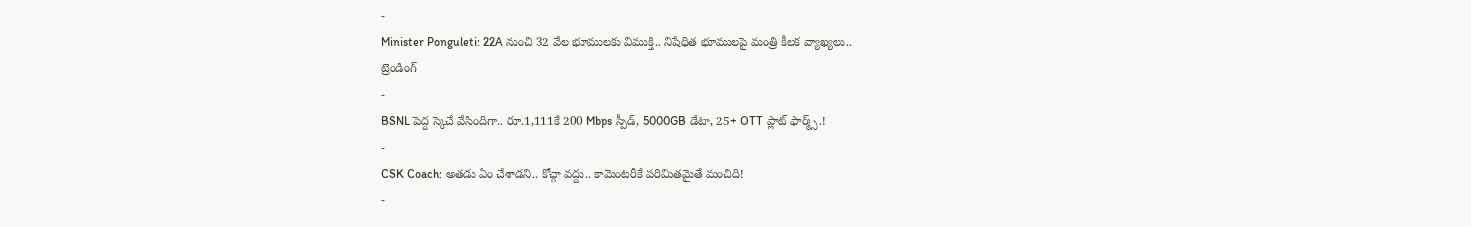-
Minister Ponguleti: 22A నుంచి 32 వేల భూములకు విముక్తి.. నిషేధిత భూములపై మంత్రి కీలక వ్యాఖ్యలు..
ట్రెండింగ్
-
BSNL పెద్ద స్కెచే వేసిందిగా.. రూ.1,111కే 200 Mbps స్పీడ్, 5000GB డేటా, 25+ OTT ప్లాట్ ఫార్మ్స్.!
-
CSK Coach: అతడు ఏం చేశాడని.. కోచ్గా వద్దు.. కామెంటరీకే పరిమితమైతే మంచిది!
-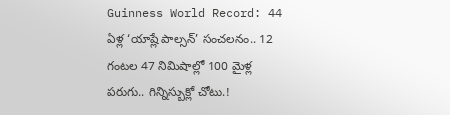Guinness World Record: 44 ఏళ్ల ‘యాష్లే పాల్సన్’ సంచలనం.. 12 గంటల 47 నిమిషాల్లో 100 మైళ్ల పరుగు.. గిన్నిస్బుక్లో చోటు.!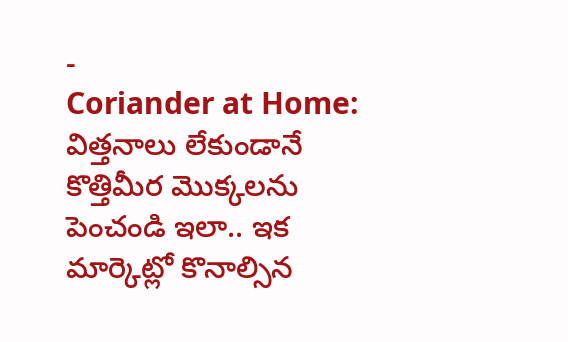-
Coriander at Home: విత్తనాలు లేకుండానే కొత్తిమీర మొక్కలను పెంచండి ఇలా.. ఇక మార్కెట్లో కొనాల్సిన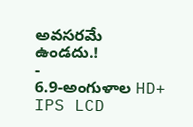అవసరమే ఉండదు.!
-
6.9-అంగుళాల HD+ IPS LCD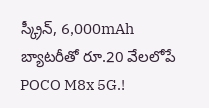స్క్రీన్, 6,000mAh బ్యాటరీతో రూ.20 వేలలోపే POCO M8x 5G.!